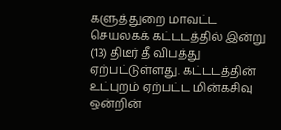களுத்துறை மாவட்ட செயலகக் கட்டடத்தில் இன்று (13) திடீர் தீ விபத்து ஏற்பட்டுள்ளது. கட்டடத்தின் உட்புறம் ஏற்பட்ட மின்கசிவு ஒன்றின்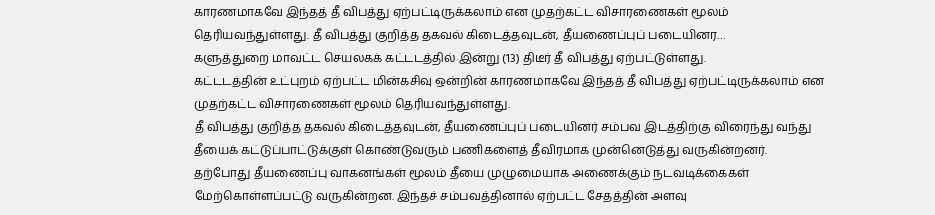காரணமாகவே இந்தத் தீ விபத்து ஏற்பட்டிருக்கலாம் என முதற்கட்ட விசாரணைகள் மூலம் தெரியவந்துள்ளது. தீ விபத்து குறித்த தகவல் கிடைத்தவுடன், தீயணைப்புப் படையினர…
களுத்துறை மாவட்ட செயலகக் கட்டடத்தில் இன்று (13) திடீர் தீ விபத்து ஏற்பட்டுள்ளது.
கட்டடத்தின் உட்புறம் ஏற்பட்ட மின்கசிவு ஒன்றின் காரணமாகவே இந்தத் தீ விபத்து ஏற்பட்டிருக்கலாம் என முதற்கட்ட விசாரணைகள் மூலம் தெரியவந்துள்ளது.
தீ விபத்து குறித்த தகவல் கிடைத்தவுடன், தீயணைப்புப் படையினர் சம்பவ இடத்திற்கு விரைந்து வந்து தீயைக் கட்டுப்பாட்டுக்குள் கொண்டுவரும் பணிகளைத் தீவிரமாக முன்னெடுத்து வருகின்றனர்.
தற்போது தீயணைப்பு வாகனங்கள் மூலம் தீயை முழுமையாக அணைக்கும் நடவடிக்கைகள் மேற்கொள்ளப்பட்டு வருகின்றன. இந்தச் சம்பவத்தினால் ஏற்பட்ட சேதத்தின் அளவு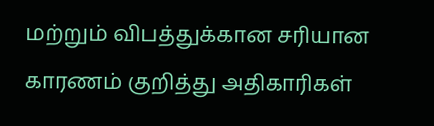மற்றும் விபத்துக்கான சரியான காரணம் குறித்து அதிகாரிகள்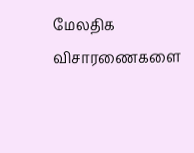மேலதிக விசாரணைகளை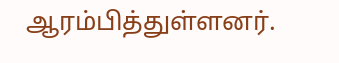ஆரம்பித்துள்ளனர்.